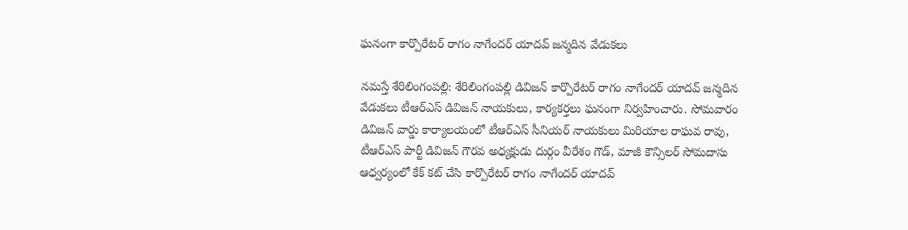ఘనంగా కార్పొరేటర్ రాగం నాగేందర్ యాదవ్ జన్మదిన వేడుకలు

నమస్తే శేరిలింగంపల్లి: శేరిలింగంపల్లి డివిజన్ కార్పొరేటర్ రాగం నాగేందర్ యాదవ్ జన్మదిన వేడుకలు టీఆర్ఎస్ డివిజన్ నాయకులు, కార్యకర్తలు ఘనంగా నిర్వహించారు. సోమవారం డివిజన్ వార్డు కార్యాలయంలో టీఆర్ఎస్ ‌సీనియర్ నాయకులు మిరియాల రాఘవ రావు, టీఆర్ఎస్ పార్టీ డివిజన్ గౌరవ అధ్యక్షుడు దుర్గం వీరేశం గౌడ్, మాజీ కౌన్సిలర్ సోమదాసు ఆధ్వర్యంలో కేక్ కట్ చేసి కార్పొరేటర్ రాగం నాగేందర్ యాదవ్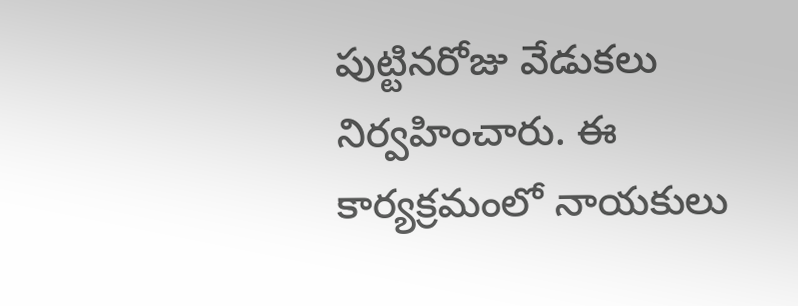పుట్టినరోజు వేడుకలు నిర్వహించారు. ఈ కార్యక్రమంలో నాయకులు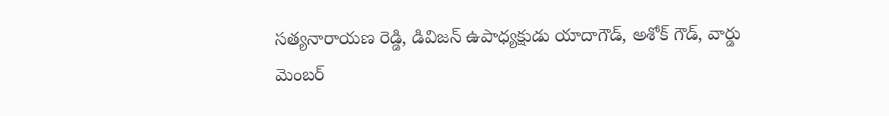సత్యనారాయణ రెడ్డి, డివిజన్ ఉపాధ్యక్షుడు యాదాగౌడ్, అశోక్ గౌడ్, వార్డు మెంబర్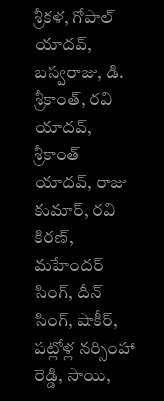శ్రీకళ, గోపాల్ యాదవ్, బస్వరాజు, డి. శ్రీకాంత్, రవి యాదవ్, శ్రీకాంత్ యాదవ్, రాజు కుమార్, రవి కిరణ్, మహేందర్ సింగ్, దీన్ సింగ్, షాకీర్, పట్లోళ్ల నర్సింహా రెడ్డి, సాయి,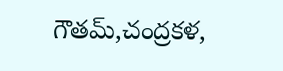గౌతమ్,చంద్రకళ,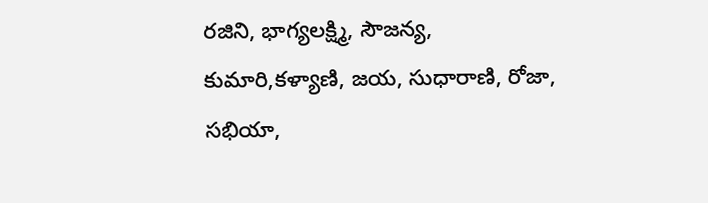రజిని, భాగ్యలక్ష్మి, సౌజన్య, కుమారి,కళ్యాణి, జయ, సుధారాణి, రోజా, సభియా,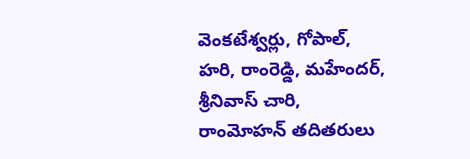వెంకటేశ్వర్లు, గోపాల్, హరి, రాంరెడ్డి, మహేందర్, శ్రీనివాస్ చారి, రాంమోహన్ తదితరులు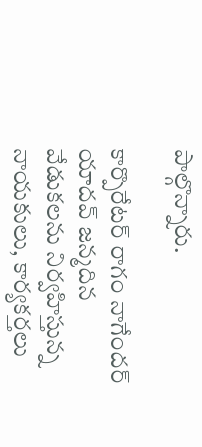పాల్గొన్నారు.

కార్పొరేటర్ రాగం నాగేందర్ యాదవ్ జన్మదిన వేడుకలను నిర్వహిస్తున్న నాయకులు, కార్యకర్తలు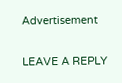Advertisement

LEAVE A REPLY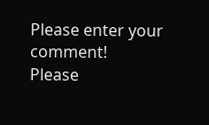Please enter your comment!
Please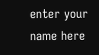enter your name here